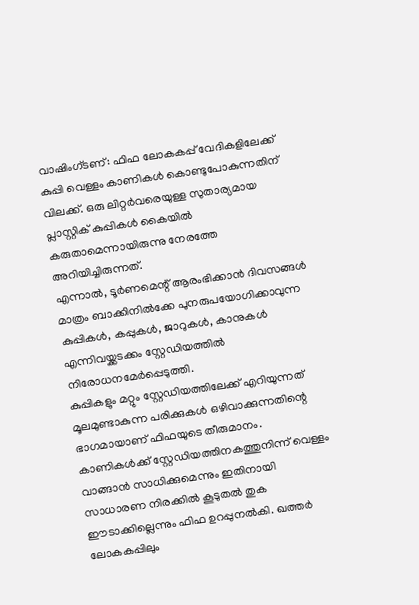വാഷിംഗ്ടണ്: ഫിഫ ലോകകപ്പ് വേദികളിലേക്ക് കുപ്പി വെള്ളം കാണികൾ കൊണ്ടുപോകുന്നതിന് വിലക്ക്. ഒരു ലിറ്റർവരെയുള്ള സുതാര്യമായ പ്ലാസ്റ്റിക് കുപ്പികൾ കൈയിൽ കരുതാമെന്നായിരുന്നു നേരത്തേ അറിയിച്ചിരുന്നത്.
എന്നാൽ, ടൂർണമെന്റ് ആരംഭിക്കാൻ ദിവസങ്ങൾ മാത്രം ബാക്കിനിൽക്കേ പുനരുപയോഗിക്കാവുന്ന കുപ്പികൾ, കപ്പുകൾ, ജാറുകൾ, കാനുകൾ എന്നിവയ്ക്കടക്കം സ്റ്റേഡിയത്തിൽ നിരോധനമേർപ്പെടുത്തി.
കുപ്പികളും മറ്റും സ്റ്റേഡിയത്തിലേക്ക് എറിയുന്നത് മൂലമുണ്ടാകുന്ന പരിക്കുകൾ ഒഴിവാക്കുന്നതിന്റെ ഭാഗമായാണ് ഫിഫയുടെ തീരുമാനം.
കാണികൾക്ക് സ്റ്റേഡിയത്തിനകത്തുനിന്ന് വെള്ളം വാങ്ങാൻ സാധിക്കുമെന്നും ഇതിനായി സാധാരണ നിരക്കിൽ കൂടുതൽ തുക ഈടാക്കില്ലെന്നും ഫിഫ ഉറപ്പുനൽകി. ഖത്തർ ലോകകപ്പിലും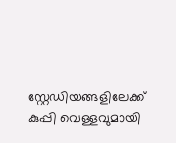സ്റ്റേഡിയങ്ങളിലേക്ക് കുപ്പി വെള്ളവുമായി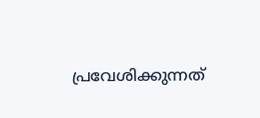പ്രവേശിക്കുന്നത്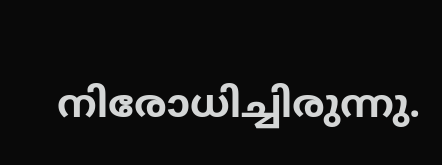നിരോധിച്ചിരുന്നു.